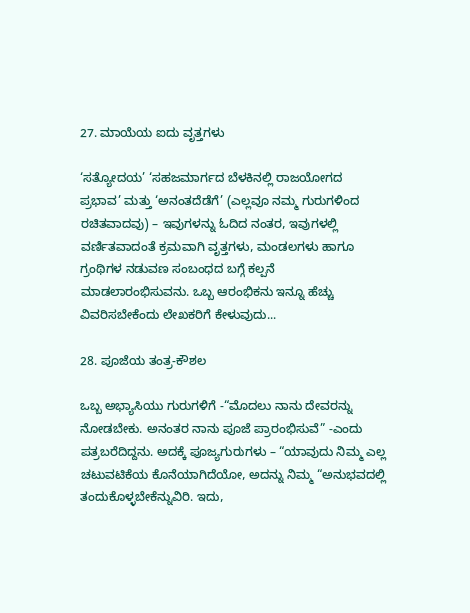27. ಮಾಯೆಯ ಐದು ವೃತ್ತಗಳು

‘ಸತ್ಯೋದಯ’ ‘ಸಹಜಮಾರ್ಗದ ಬೆಳಕಿನಲ್ಲಿ ರಾಜಯೋಗದ ಪ್ರಭಾವ’ ಮತ್ತು ‘ಅನಂತದೆಡೆಗೆ’ (ಎಲ್ಲವೂ ನಮ್ಮ ಗುರುಗಳಿಂದ ರಚಿತವಾದವು) – ಇವುಗಳನ್ನು ಓದಿದ ನಂತರ, ಇವುಗಳಲ್ಲಿ ವರ್ಣಿತವಾದಂತೆ ಕ್ರಮವಾಗಿ ವೃತ್ತಗಳು, ಮಂಡಲಗಳು ಹಾಗೂ ಗ್ರಂಥಿಗಳ ನಡುವಣ ಸಂಬಂಧದ ಬಗ್ಗೆ ಕಲ್ಪನೆ ಮಾಡಲಾರಂಭಿಸುವನು. ಒಬ್ಬ ಆರಂಭಿಕನು ಇನ್ನೂ ಹೆಚ್ಚು ವಿವರಿಸಬೇಕೆಂದು ಲೇಖಕರಿಗೆ ಕೇಳುವುದು...

28. ಪೂಜೆಯ ತಂತ್ರ-ಕೌಶಲ

ಒಬ್ಬ ಅಭ್ಯಾಸಿಯು ಗುರುಗಳಿಗೆ -“ಮೊದಲು ನಾನು ದೇವರನ್ನು ನೋಡಬೇಕು. ಅನಂತರ ನಾನು ಪೂಜೆ ಪ್ರಾರಂಭಿಸುವೆ” -ಎಂದು ಪತ್ರಬರೆದಿದ್ದನು. ಅದಕ್ಕೆ ಪೂಜ್ಯಗುರುಗಳು – “ಯಾವುದು ನಿಮ್ಮ ಎಲ್ಲ ಚಟುವಟಿಕೆಯ ಕೊನೆಯಾಗಿದೆಯೋ, ಅದನ್ನು ನಿಮ್ಮ “ಅನುಭವದಲ್ಲಿ ತಂದುಕೊಳ್ಳಬೇಕೆನ್ನುವಿರಿ. ಇದು,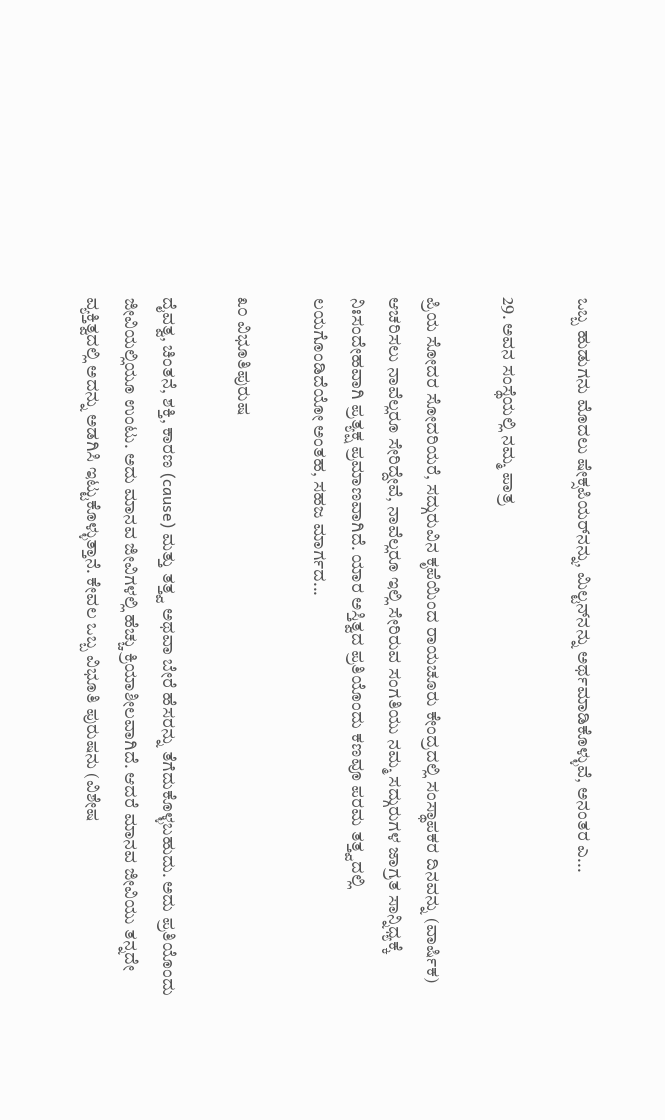ಒಬ್ಬ ಹುಡುಗನು ಮೊದಲು ಷೇಕ್ಸಪಿಯರ್‌ನನ್ನು, ಮಿಲ್ಟನ್‌ನನ್ನು ಅರ್ಥಮಾಡಿಕೊಳ್ಳುವೆ, ಅನಂತರ ಎ...

29. ಅವನ ಸಂಸ್ಥೆಯಲ್ಲಿ ನಮ್ಮ ಪಾತ್ರ

ಪ್ರಿಯ ಸೋದರ ಸೋದರಿಯರೆ, ಸದ್ಗುರುವಿನ ಕೃಪೆಯಿಂದ ರಾಯಚೂರು ಕೇಂದ್ರದಲ್ಲಿ ಸಂಸ್ಥಾಪಕರ ದಿನವನ್ನು (ವಾರ್ಷಿಕ) ಆಚರಿಸಲು ನಾವೆಲ್ಲರೂ ಸೇರಿದ್ದೇವೆ, ನಾವೆಲ್ಲರೂ ಇಲ್ಲಿ ಸೇರಿರುವ ಸಂಗತಿಯು ನಮ್ಮ ಸದ್ಗುರುಗಳ ಜಾಗ್ರತ ಸಾನ್ನಿಧ್ಯಕ್ಕೆ ನಿಃಸಂದೇಹವಾಗಿ ಪ್ರತ್ಯಕ್ಷ ಪ್ರಮಾಣವಾಗಿದೆ. ಯಾರ ಅಸ್ತಿತ್ವದ ಪ್ರತಿಯೊಂದು ಕಣವೂ ಪರಮ ತತ್ತ್ವದಲ್ಲಿ ಲಯಗೊಂಡಿದೆಯೋ ಅಂತಹ, ಸಹಜ ಮಾರ್ಗದ...

೩೦ ವಿಭೂತಿಪುರುಷ

ದೈವತ್ವ, ಚಿಂತನೆ, ಶಕ್ತಿ, ಕಾರಣ (cause) ಮತ್ತು ತತ್ತ್ವ ಅಥವಾ ಬೇರೆ ಹೆಸರನ್ನು ತೆಗೆದುಕೊಳ್ಳಬಹುದು. ಅದು ಪ್ರತಿಯೊಂದು ಜೀವಿಯಲ್ಲಿಯೂ ಉಂಟು. ಅದು ಮಾನವ ಜೀವಿಗಳಲ್ಲಿ ಹೆಚ್ಚು ಕ್ರಿಯಾಶೀಲವಾಗಿದೆ. ಆದರೆ ಮಾನವ ಜೀವಿಯು ತನ್ನದೇ ವ್ಯಕ್ತಿತ್ವದಲ್ಲಿ ಅದನ್ನು ಅಡಗಿಸಿ ಇಟ್ಟುಕೊಳ್ಳುತ್ತಾನೆ. ಕೇವಲ ಒಬ್ಬ ವಿಭೂತಿ ಪುರುಷನು (ವಿಶೇಷ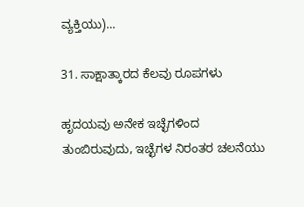ವ್ಯಕ್ತಿಯು)...

31. ಸಾಕ್ಷಾತ್ಕಾರದ ಕೆಲವು ರೂಪಗಳು

ಹೃದಯವು ಅನೇಕ ಇಚ್ಛೆಗಳಿಂದ ತುಂಬಿರುವುದು, ಇಚ್ಛೆಗಳ ನಿರಂತರ ಚಲನೆಯು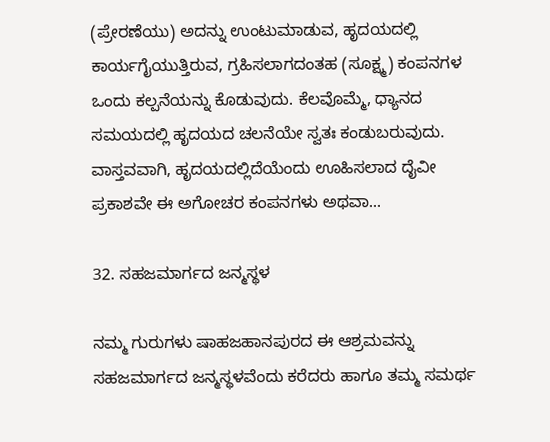(ಪ್ರೇರಣೆಯು) ಅದನ್ನು ಉಂಟುಮಾಡುವ, ಹೃದಯದಲ್ಲಿ ಕಾರ್ಯಗೈಯುತ್ತಿರುವ, ಗ್ರಹಿಸಲಾಗದಂತಹ (ಸೂಕ್ಷ್ಮ) ಕಂಪನಗಳ ಒಂದು ಕಲ್ಪನೆಯನ್ನು ಕೊಡುವುದು. ಕೆಲವೊಮ್ಮೆ, ಧ್ಯಾನದ ಸಮಯದಲ್ಲಿ ಹೃದಯದ ಚಲನೆಯೇ ಸ್ವತಃ ಕಂಡುಬರುವುದು. ವಾಸ್ತವವಾಗಿ, ಹೃದಯದಲ್ಲಿದೆಯೆಂದು ಊಹಿಸಲಾದ ದೈವೀ ಪ್ರಕಾಶವೇ ಈ ಅಗೋಚರ ಕಂಪನಗಳು ಅಥವಾ...

32. ಸಹಜಮಾರ್ಗದ ಜನ್ಮಸ್ಥಳ

ನಮ್ಮ ಗುರುಗಳು ಷಾಹಜಹಾನಪುರದ ಈ ಆಶ್ರಮವನ್ನು ಸಹಜಮಾರ್ಗದ ಜನ್ಮಸ್ಥಳವೆಂದು ಕರೆದರು ಹಾಗೂ ತಮ್ಮ ಸಮರ್ಥ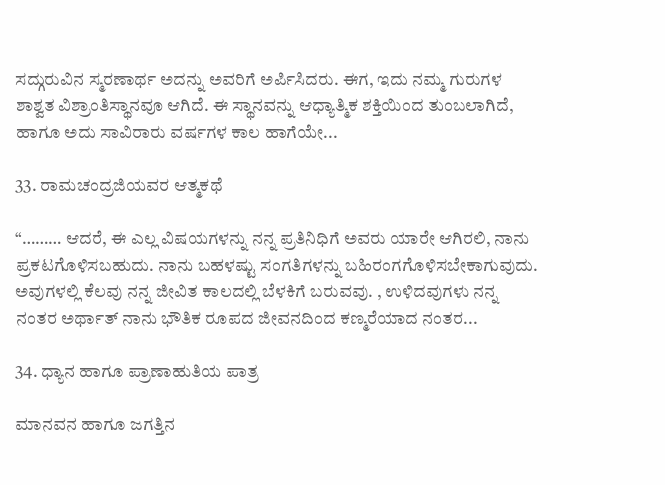ಸದ್ಗುರುವಿನ ಸ್ಮರಣಾರ್ಥ ಅದನ್ನು ಅವರಿಗೆ ಅರ್ಪಿಸಿದರು. ಈಗ, ಇದು ನಮ್ಮ ಗುರುಗಳ ಶಾಶ್ವತ ವಿಶ್ರಾಂತಿಸ್ಥಾನವೂ ಆಗಿದೆ. ಈ ಸ್ಥಾನವನ್ನು ಆಧ್ಯಾತ್ಮಿಕ ಶಕ್ತಿಯಿಂದ ತುಂಬಲಾಗಿದೆ, ಹಾಗೂ ಅದು ಸಾವಿರಾರು ವರ್ಷಗಳ ಕಾಲ ಹಾಗೆಯೇ...

33. ರಾಮಚಂದ್ರಜಿಯವರ ಆತ್ಮಕಥೆ

“……… ಆದರೆ, ಈ ಎಲ್ಲ ವಿಷಯಗಳನ್ನು ನನ್ನ ಪ್ರತಿನಿಧಿಗೆ ಅವರು ಯಾರೇ ಆಗಿರಲಿ, ನಾನು ಪ್ರಕಟಗೊಳಿಸಬಹುದು. ನಾನು ಬಹಳಷ್ಟು ಸಂಗತಿಗಳನ್ನು ಬಹಿರಂಗಗೊಳಿಸಬೇಕಾಗುವುದು. ಅವುಗಳಲ್ಲಿ ಕೆಲವು ನನ್ನ ಜೀವಿತ ಕಾಲದಲ್ಲಿ ಬೆಳಕಿಗೆ ಬರುವವು. , ಉಳಿದವುಗಳು ನನ್ನ ನಂತರ ಅರ್ಥಾತ್ ನಾನು ಭೌತಿಕ ರೂಪದ ಜೀವನದಿಂದ ಕಣ್ಮರೆಯಾದ ನಂತರ...

34. ಧ್ಯಾನ ಹಾಗೂ ಪ್ರಾಣಾಹುತಿಯ ಪಾತ್ರ

ಮಾನವನ ಹಾಗೂ ಜಗತ್ತಿನ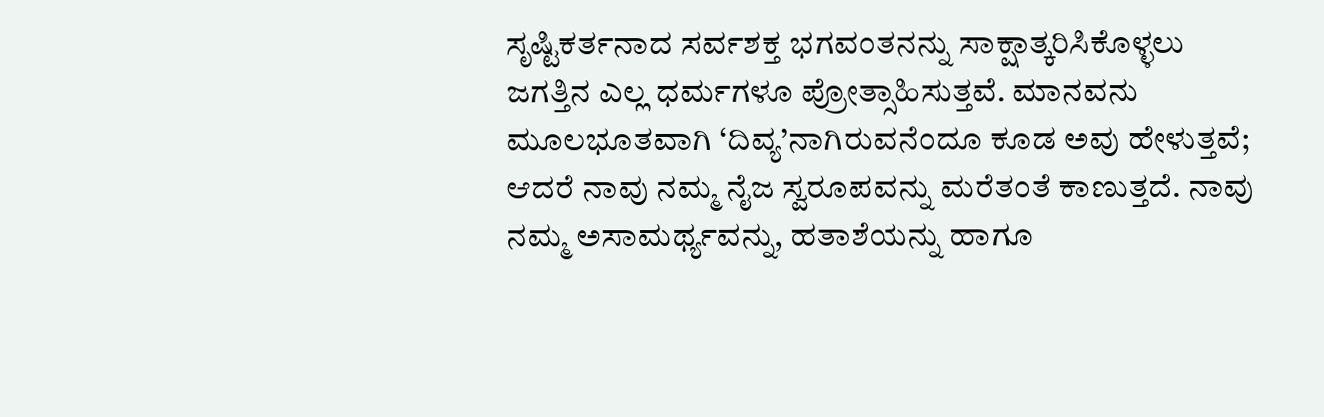ಸೃಷ್ಟಿಕರ್ತನಾದ ಸರ್ವಶಕ್ತ ಭಗವಂತನನ್ನು ಸಾಕ್ಷಾತ್ಕರಿಸಿಕೊಳ್ಳಲು ಜಗತ್ತಿನ ಎಲ್ಲ ಧರ್ಮಗಳೂ ಪ್ರೋತ್ಸಾಹಿಸುತ್ತವೆ. ಮಾನವನು ಮೂಲಭೂತವಾಗಿ ‘ದಿವ್ಯ’ನಾಗಿರುವನೆಂದೂ ಕೂಡ ಅವು ಹೇಳುತ್ತವೆ; ಆದರೆ ನಾವು ನಮ್ಮ ನೈಜ ಸ್ವರೂಪವನ್ನು ಮರೆತಂತೆ ಕಾಣುತ್ತದೆ. ನಾವು ನಮ್ಮ ಅಸಾಮರ್ಥ್ಯವನ್ನು, ಹತಾಶೆಯನ್ನು ಹಾಗೂ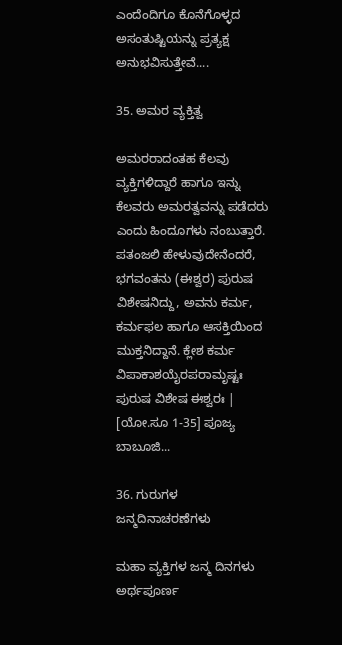ಎಂದೆಂದಿಗೂ ಕೊನೆಗೊಳ್ಳದ ಅಸಂತುಷ್ಟಿಯನ್ನು ಪ್ರತ್ಯಕ್ಷ ಅನುಭವಿಸುತ್ತೇವೆ....

35. ಅಮರ ವ್ಯಕ್ತಿತ್ವ

ಅಮರರಾದಂತಹ ಕೆಲವು ವ್ಯಕ್ತಿಗಳಿದ್ದಾರೆ ಹಾಗೂ ಇನ್ನು ಕೆಲವರು ಅಮರತ್ವವನ್ನು ಪಡೆದರು ಎಂದು ಹಿಂದೂಗಳು ನಂಬುತ್ತಾರೆ. ಪತಂಜಲಿ ಹೇಳುವುದೇನೆಂದರೆ, ಭಗವಂತನು (ಈಶ್ವರ) ಪುರುಷ ವಿಶೇಷನಿದ್ದು, ಅವನು ಕರ್ಮ, ಕರ್ಮಫಲ ಹಾಗೂ ಆಸಕ್ತಿಯಿಂದ ಮುಕ್ತನಿದ್ದಾನೆ. ಕ್ಲೇಶ ಕರ್ಮ ವಿಪಾಕಾಶಯೈರಪರಾಮೃಷ್ಟಃ ಪುರುಷ ವಿಶೇಷ ಈಶ್ವರಃ | [ಯೋ.ಸೂ 1-35] ಪೂಜ್ಯ ಬಾಬೂಜಿ...

36. ಗುರುಗಳ ಜನ್ಮದಿನಾಚರಣೆಗಳು

ಮಹಾ ವ್ಯಕ್ತಿಗಳ ಜನ್ಮ ದಿನಗಳು ಅರ್ಥಪೂರ್ಣ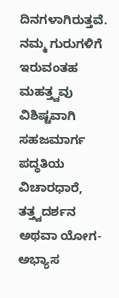ದಿನಗಳಾಗಿರುತ್ತವೆ. ನಮ್ಮ ಗುರುಗಳಿಗೆ ಇರುವಂತಹ ಮಹತ್ತ್ವವು ವಿಶಿಷ್ಟವಾಗಿ ಸಹಜಮಾರ್ಗ ಪದ್ಧತಿಯ ವಿಚಾರಧಾರೆ, ತತ್ತ್ವದರ್ಶನ ಅಥವಾ ಯೋಗ-ಅಭ್ಯಾಸ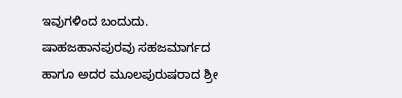ಇವುಗಳಿಂದ ಬಂದುದು. ಷಾಹಜಹಾನಪುರವು ಸಹಜಮಾರ್ಗದ ಹಾಗೂ ಅದರ ಮೂಲಪುರುಷರಾದ ಶ್ರೀ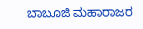ಬಾಬೂಜಿ ಮಹಾರಾಜರ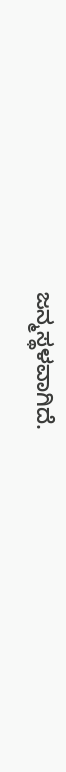ಜನ್ಮಸ್ಥಳವಾಗಿದೆ.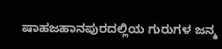ಷಾಹಜಹಾನಪುರದಲ್ಲಿಯ ಗುರುಗಳ ಜನ್ಮ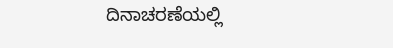ದಿನಾಚರಣೆಯಲ್ಲಿ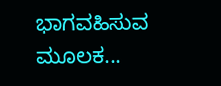ಭಾಗವಹಿಸುವ ಮೂಲಕ...